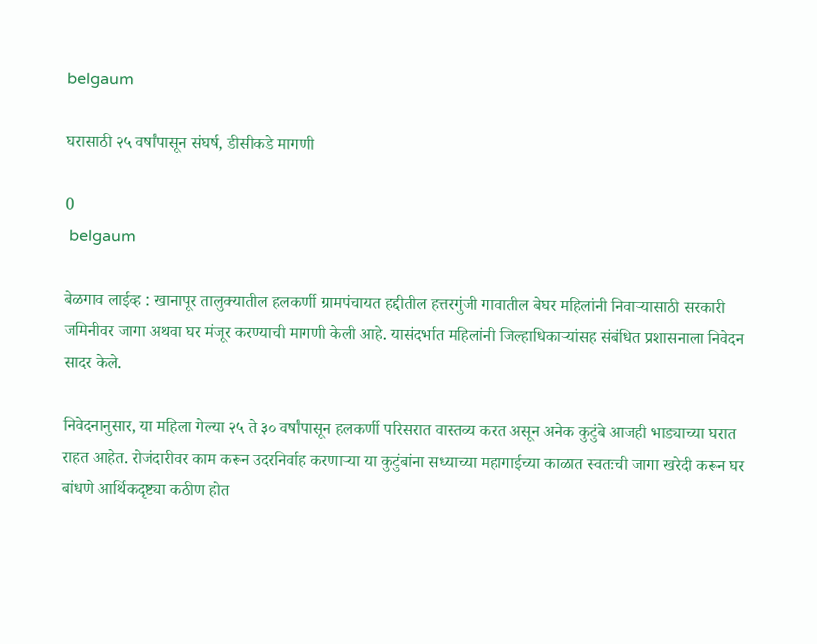belgaum

घरासाठी २५ वर्षांपासून संघर्ष, डीसीकडे मागणी

0
 belgaum

बेळगाव लाईव्ह : खानापूर तालुक्यातील हलकर्णी ग्रामपंचायत हद्दीतील हत्तरगुंजी गावातील बेघर महिलांनी निवाऱ्यासाठी सरकारी जमिनीवर जागा अथवा घर मंजूर करण्याची मागणी केली आहे. यासंदर्भात महिलांनी जिल्हाधिकाऱ्यांसह संबंधित प्रशासनाला निवेदन सादर केले.

निवेदनानुसार, या महिला गेल्या २५ ते ३० वर्षांपासून हलकर्णी परिसरात वास्तव्य करत असून अनेक कुटुंबे आजही भाड्याच्या घरात राहत आहेत. रोजंदारीवर काम करून उदरनिर्वाह करणाऱ्या या कुटुंबांना सध्याच्या महागाईच्या काळात स्वतःची जागा खरेदी करून घर बांधणे आर्थिकदृष्ट्या कठीण होत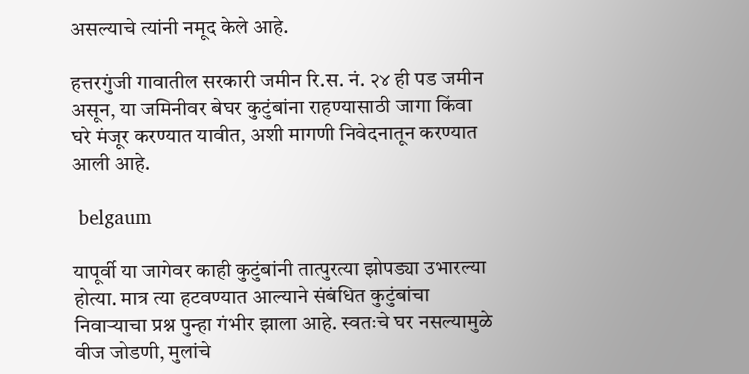असल्याचे त्यांनी नमूद केले आहे.

हत्तरगुंजी गावातील सरकारी जमीन रि.स. नं. २४ ही पड जमीन असून, या जमिनीवर बेघर कुटुंबांना राहण्यासाठी जागा किंवा घरे मंजूर करण्यात यावीत, अशी मागणी निवेदनातून करण्यात आली आहे.

 belgaum

यापूर्वी या जागेवर काही कुटुंबांनी तात्पुरत्या झोपड्या उभारल्या होत्या. मात्र त्या हटवण्यात आल्याने संबंधित कुटुंबांचा निवाऱ्याचा प्रश्न पुन्हा गंभीर झाला आहे. स्वतःचे घर नसल्यामुळे वीज जोडणी, मुलांचे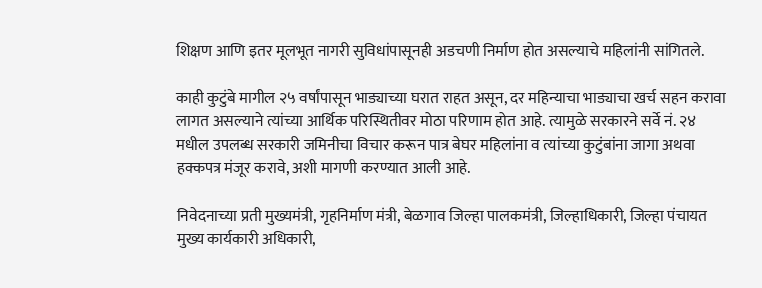शिक्षण आणि इतर मूलभूत नागरी सुविधांपासूनही अडचणी निर्माण होत असल्याचे महिलांनी सांगितले.

काही कुटुंबे मागील २५ वर्षांपासून भाड्याच्या घरात राहत असून, दर महिन्याचा भाड्याचा खर्च सहन करावा लागत असल्याने त्यांच्या आर्थिक परिस्थितीवर मोठा परिणाम होत आहे. त्यामुळे सरकारने सर्वे नं. २४ मधील उपलब्ध सरकारी जमिनीचा विचार करून पात्र बेघर महिलांना व त्यांच्या कुटुंबांना जागा अथवा हक्कपत्र मंजूर करावे, अशी मागणी करण्यात आली आहे.

निवेदनाच्या प्रती मुख्यमंत्री, गृहनिर्माण मंत्री, बेळगाव जिल्हा पालकमंत्री, जिल्हाधिकारी, जिल्हा पंचायत मुख्य कार्यकारी अधिकारी,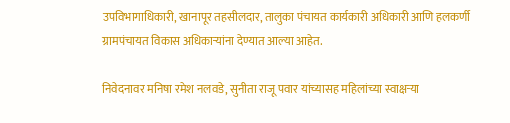उपविभागाधिकारी, खानापूर तहसीलदार, तालुका पंचायत कार्यकारी अधिकारी आणि हलकर्णी ग्रामपंचायत विकास अधिकाऱ्यांना देण्यात आल्या आहेत.

निवेदनावर मनिषा रमेश नलवडे, सुनीता राजू पवार यांच्यासह महिलांच्या स्वाक्षऱ्या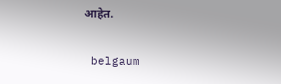आहेत.

 belgaum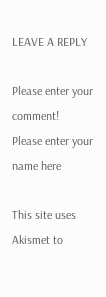LEAVE A REPLY

Please enter your comment!
Please enter your name here

This site uses Akismet to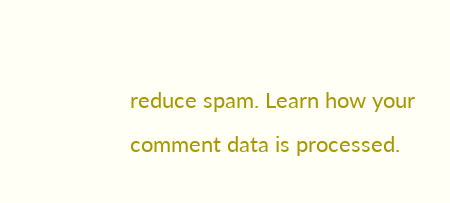reduce spam. Learn how your comment data is processed.